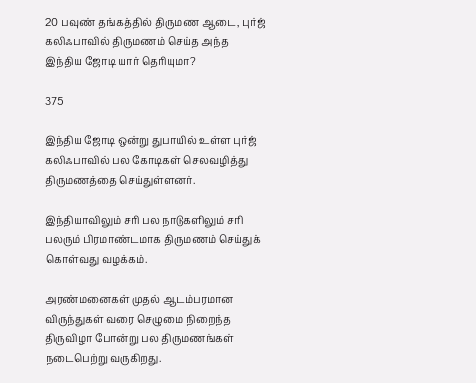20 பவுண் தங்கத்தில் திருமண ஆடை, புர்ஜ் கலிஃபாவில் திருமணம் செய்த அந்த இந்திய ஜோடி யார் தெரியுமா?

375

இந்திய ஜோடி ஒன்று துபாயில் உள்ள புர்ஜ் கலிஃபாவில் பல கோடிகள் செலவழித்து திருமணத்தை செய்துள்ளனர்.

இந்தியாவிலும் சரி பல நாடுகளிலும் சரி பலரும் பிரமாண்டமாக திருமணம் செய்துக் கொள்வது வழக்கம்.

அரண்மனைகள் முதல் ஆடம்பரமான விருந்துகள் வரை செழுமை நிறைந்த திருவிழா போன்று பல திருமணங்கள் நடைபெற்று வருகிறது.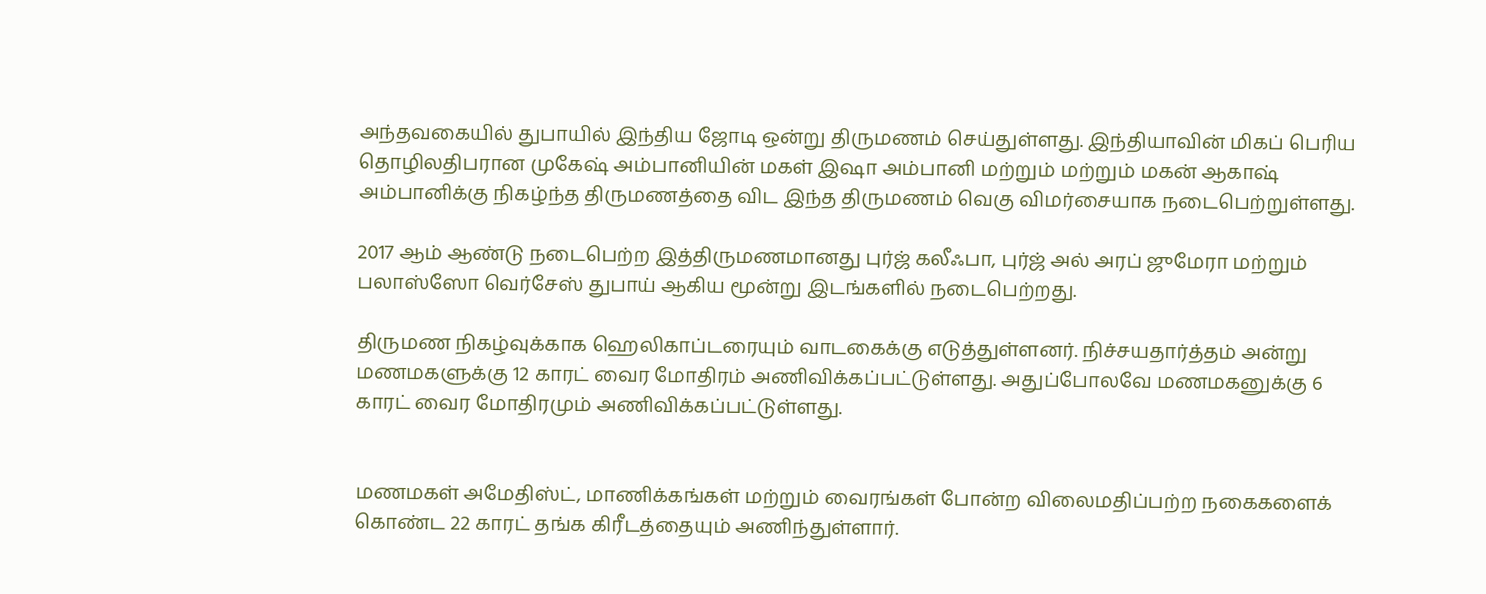அந்தவகையில் துபாயில் இந்திய ஜோடி ஒன்று திருமணம் செய்துள்ளது. இந்தியாவின் மிகப் பெரிய தொழிலதிபரான முகேஷ் அம்பானியின் மகள் இஷா அம்பானி மற்றும் மற்றும் மகன் ஆகாஷ் அம்பானிக்கு நிகழ்ந்த திருமணத்தை விட இந்த திருமணம் வெகு விமர்சையாக நடைபெற்றுள்ளது.

2017 ஆம் ஆண்டு நடைபெற்ற இத்திருமணமானது புர்ஜ் கலீஃபா, புர்ஜ் அல் அரப் ஜுமேரா மற்றும் பலாஸ்ஸோ வெர்சேஸ் துபாய் ஆகிய மூன்று இடங்களில் நடைபெற்றது.

திருமண நிகழ்வுக்காக ஹெலிகாப்டரையும் வாடகைக்கு எடுத்துள்ளனர். நிச்சயதார்த்தம் அன்று மணமகளுக்கு 12 காரட் வைர மோதிரம் அணிவிக்கப்பட்டுள்ளது. அதுப்போலவே மணமகனுக்கு 6 காரட் வைர மோதிரமும் அணிவிக்கப்பட்டுள்ளது.


மணமகள் அமேதிஸ்ட், மாணிக்கங்கள் மற்றும் வைரங்கள் போன்ற விலைமதிப்பற்ற நகைகளைக் கொண்ட 22 காரட் தங்க கிரீடத்தையும் அணிந்துள்ளார்.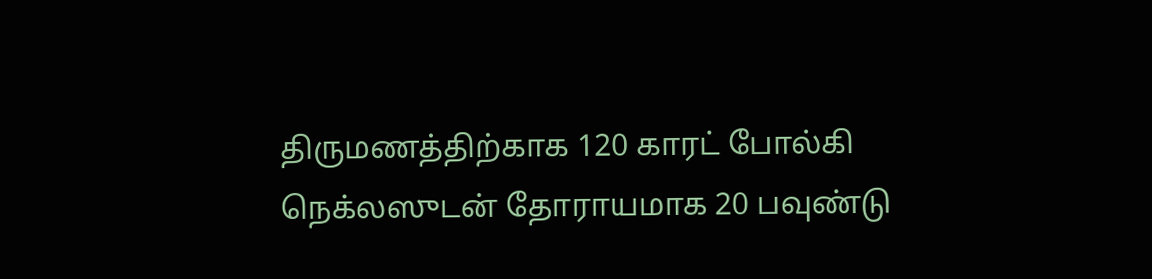திருமணத்திற்காக 120 காரட் போல்கி நெக்லஸுடன் தோராயமாக 20 பவுண்டு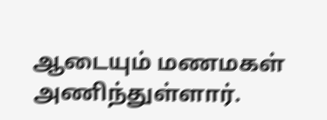ஆடையும் மணமகள் அணிந்துள்ளார்.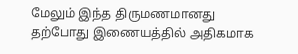மேலும் இந்த திருமணமானது தற்போது இணையத்தில் அதிகமாக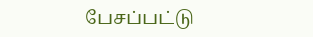பேசப்பட்டு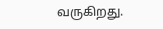வருகிறது.